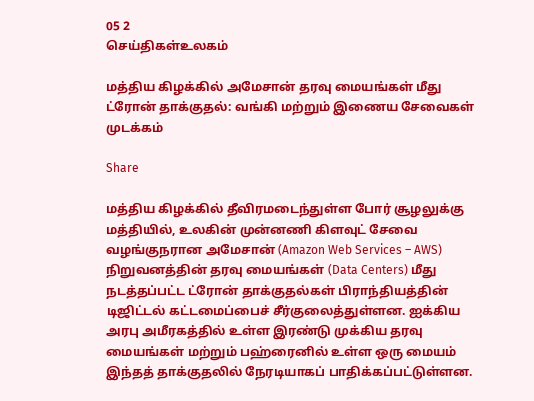05 2
செய்திகள்உலகம்

மத்திய கிழக்கில் அமேசான் தரவு மையங்கள் மீது ட்ரோன் தாக்குதல்: வங்கி மற்றும் இணைய சேவைகள் முடக்கம்

Share

மத்திய கிழக்கில் தீவிரமடைந்துள்ள போர் சூழலுக்கு மத்தியில், உலகின் முன்னணி கிளவுட் சேவை வழங்குநரான அமேசான் (Amazon Web Services – AWS) நிறுவனத்தின் தரவு மையங்கள் (Data Centers) மீது நடத்தப்பட்ட ட்ரோன் தாக்குதல்கள் பிராந்தியத்தின் டிஜிட்டல் கட்டமைப்பைச் சீர்குலைத்துள்ளன. ஐக்கிய அரபு அமீரகத்தில் உள்ள இரண்டு முக்கிய தரவு மையங்கள் மற்றும் பஹ்ரைனில் உள்ள ஒரு மையம் இந்தத் தாக்குதலில் நேரடியாகப் பாதிக்கப்பட்டுள்ளன.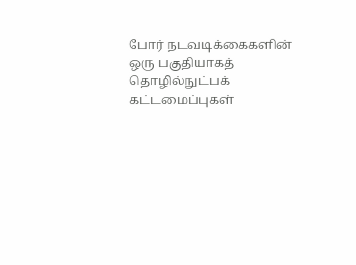போர் நடவடிக்கைகளின் ஒரு பகுதியாகத் தொழில்நுட்பக் கட்டமைப்புகள்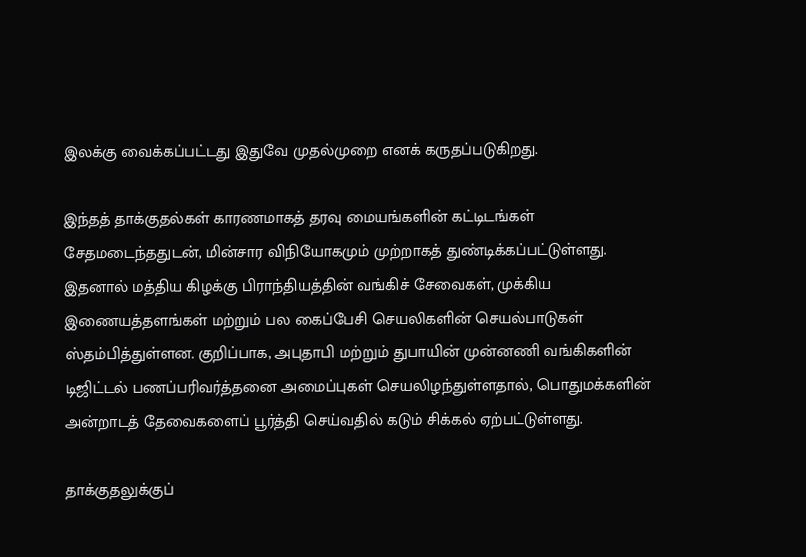இலக்கு வைக்கப்பட்டது இதுவே முதல்முறை எனக் கருதப்படுகிறது.

இந்தத் தாக்குதல்கள் காரணமாகத் தரவு மையங்களின் கட்டிடங்கள் சேதமடைந்ததுடன், மின்சார விநியோகமும் முற்றாகத் துண்டிக்கப்பட்டுள்ளது. இதனால் மத்திய கிழக்கு பிராந்தியத்தின் வங்கிச் சேவைகள், முக்கிய இணையத்தளங்கள் மற்றும் பல கைப்பேசி செயலிகளின் செயல்பாடுகள் ஸ்தம்பித்துள்ளன. குறிப்பாக, அபுதாபி மற்றும் துபாயின் முன்னணி வங்கிகளின் டிஜிட்டல் பணப்பரிவர்த்தனை அமைப்புகள் செயலிழந்துள்ளதால், பொதுமக்களின் அன்றாடத் தேவைகளைப் பூர்த்தி செய்வதில் கடும் சிக்கல் ஏற்பட்டுள்ளது.

தாக்குதலுக்குப்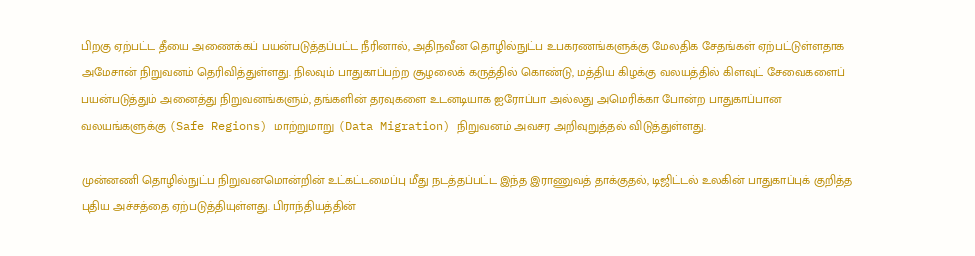பிறகு ஏற்பட்ட தீயை அணைக்கப் பயன்படுத்தப்பட்ட நீரினால், அதிநவீன தொழில்நுட்ப உபகரணங்களுக்கு மேலதிக சேதங்கள் ஏற்பட்டுள்ளதாக அமேசான் நிறுவனம் தெரிவித்துள்ளது. நிலவும் பாதுகாப்பற்ற சூழலைக் கருத்தில் கொண்டு, மத்திய கிழக்கு வலயத்தில் கிளவுட் சேவைகளைப் பயன்படுத்தும் அனைத்து நிறுவனங்களும், தங்களின் தரவுகளை உடனடியாக ஐரோப்பா அல்லது அமெரிக்கா போன்ற பாதுகாப்பான வலயங்களுக்கு (Safe Regions) மாற்றுமாறு (Data Migration) நிறுவனம் அவசர அறிவுறுத்தல் விடுத்துள்ளது.

முன்னணி தொழில்நுட்ப நிறுவனமொன்றின் உட்கட்டமைப்பு மீது நடத்தப்பட்ட இந்த இராணுவத் தாக்குதல், டிஜிட்டல் உலகின் பாதுகாப்புக் குறித்த புதிய அச்சத்தை ஏற்படுத்தியுள்ளது. பிராந்தியத்தின்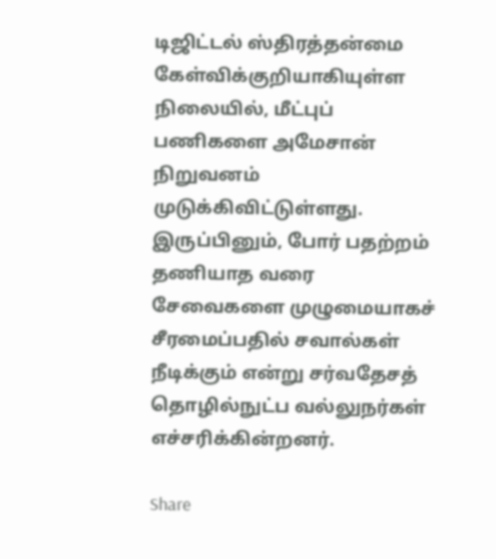டிஜிட்டல் ஸ்திரத்தன்மை கேள்விக்குறியாகியுள்ள நிலையில், மீட்புப் பணிகளை அமேசான் நிறுவனம் முடுக்கிவிட்டுள்ளது. இருப்பினும், போர் பதற்றம் தணியாத வரை சேவைகளை முழுமையாகச் சீரமைப்பதில் சவால்கள் நீடிக்கும் என்று சர்வதேசத் தொழில்நுட்ப வல்லுநர்கள் எச்சரிக்கின்றனர்.

Share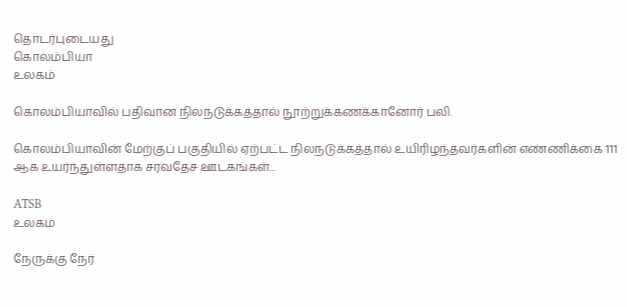தொடர்புடையது
கொலம்பியா
உலகம்

கொலம்பியாவில் பதிவான நிலநடுக்கத்தால் நூற்றுக்கணக்கானோர் பலி.

கொலம்பியாவின் மேற்குப் பகுதியில் ஏற்பட்ட நிலநடுக்கத்தால் உயிரிழந்தவர்களின் எண்ணிக்கை 111 ஆக உயர்ந்துள்ளதாக சரவதேச ஊடகங்கள்...

ATSB
உலகம்

நேருக்கு நேர்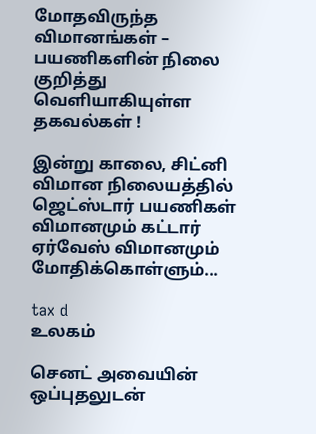மோதவிருந்த விமானங்கள் – பயணிகளின் நிலை குறித்து வெளியாகியுள்ள தகவல்கள் !

இன்று காலை, சிட்னி விமான நிலையத்தில் ஜெட்ஸ்டார் பயணிகள் விமானமும் கட்டார் ஏர்வேஸ் விமானமும் மோதிக்கொள்ளும்...

tax d
உலகம்

செனட் அவையின் ஒப்புதலுடன்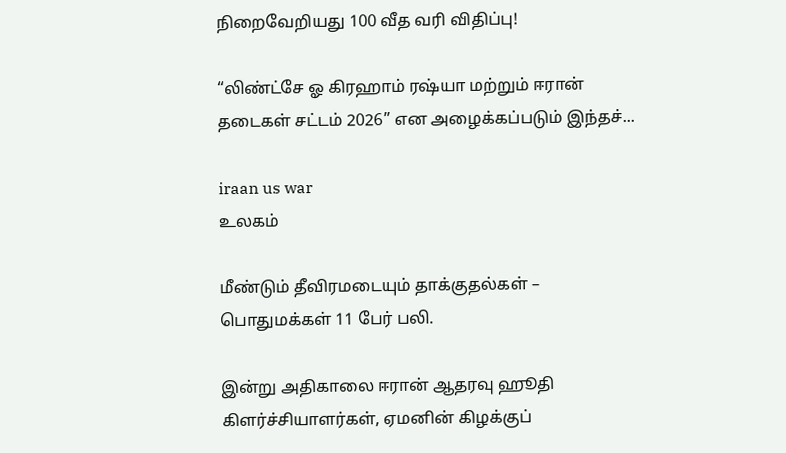நிறைவேறியது 100 வீத வரி விதிப்பு!

“லிண்ட்சே ஓ கிரஹாம் ரஷ்யா மற்றும் ஈரான் தடைகள் சட்டம் 2026” என அழைக்கப்படும் இந்தச்...

iraan us war
உலகம்

மீண்டும் தீவிரமடையும் தாக்குதல்கள் – பொதுமக்கள் 11 பேர் பலி.

இன்று அதிகாலை ஈரான் ஆதரவு ஹூதி கிளர்ச்சியாளர்கள், ஏமனின் கிழக்குப்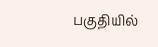பகுதியில்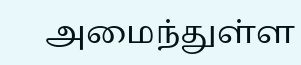அமைந்துள்ள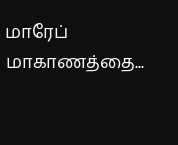மாரேப் மாகாணத்தை...